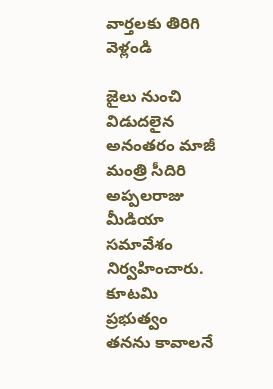వార్తలకు తిరిగి వెళ్లండి

జైలు నుంచి విడుదలైన అనంతరం మాజీ మంత్రి సీదిరి అప్పలరాజు మీడియా సమావేశం నిర్వహించారు.
కూటమి ప్రభుత్వం తనను కావాలనే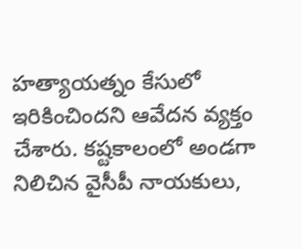హత్యాయత్నం కేసులో ఇరికించిందని ఆవేదన వ్యక్తం చేశారు. కష్టకాలంలో అండగా నిలిచిన వైసీపీ నాయకులు,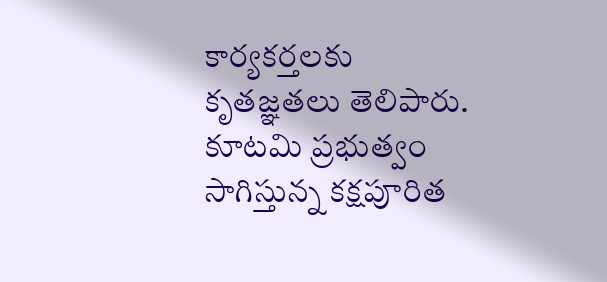కార్యకర్తలకు కృతజ్ఞతలు తెలిపారు. కూటమి ప్రభుత్వం సాగిస్తున్న కక్షపూరిత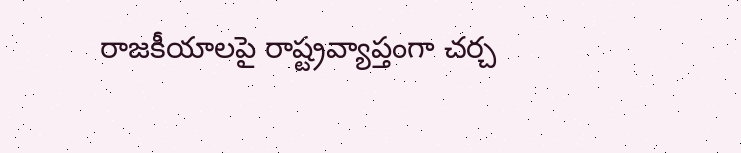రాజకీయాలపై రాష్ట్రవ్యాప్తంగా చర్చ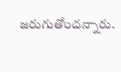జరుగుతోందన్నారు.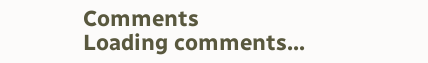Comments
Loading comments...